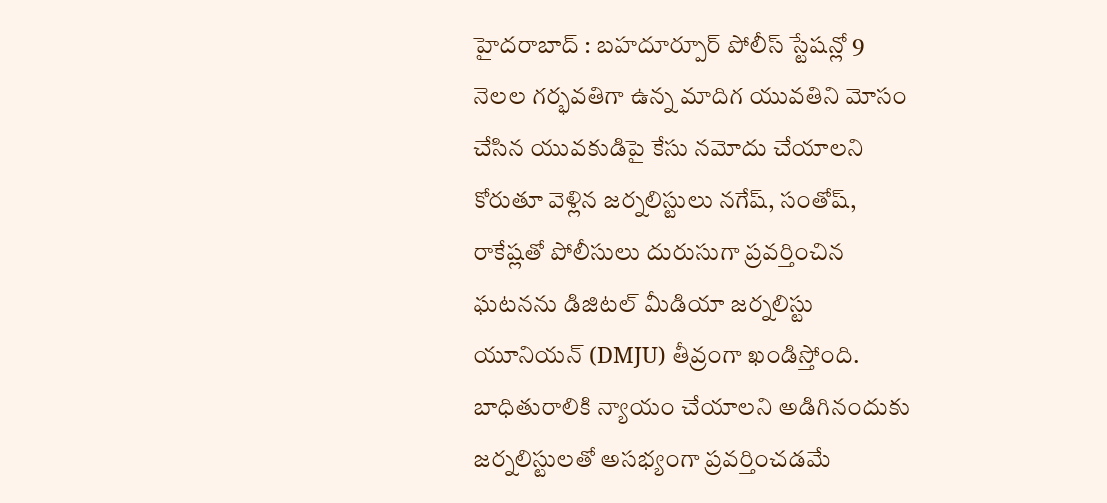హైదరాబాద్ : బహదూర్పూర్ పోలీస్ స్టేషన్లో 9 నెలల గర్భవతిగా ఉన్న మాదిగ యువతిని మోసం చేసిన యువకుడిపై కేసు నమోదు చేయాలని కోరుతూ వెళ్లిన జర్నలిస్టులు నగేష్, సంతోష్, రాకేష్లతో పోలీసులు దురుసుగా ప్రవర్తించిన ఘటనను డిజిటల్ మీడియా జర్నలిస్టు యూనియన్ (DMJU) తీవ్రంగా ఖండిస్తోంది.
బాధితురాలికి న్యాయం చేయాలని అడిగినందుకు జర్నలిస్టులతో అసభ్యంగా ప్రవర్తించడమే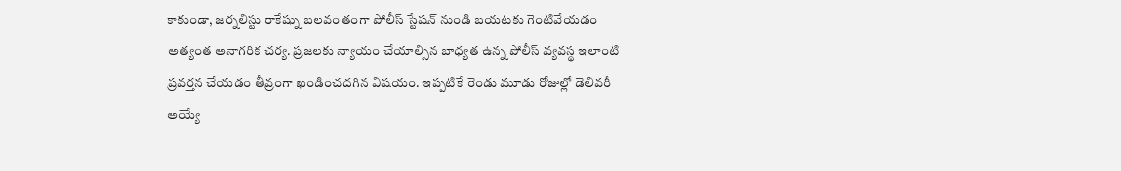కాకుండా, జర్నలిస్టు రాకేష్ను బలవంతంగా పోలీస్ స్టేషన్ నుండి బయటకు గెంటివేయడం అత్యంత అనాగరిక చర్య. ప్రజలకు న్యాయం చేయాల్సిన బాధ్యత ఉన్న పోలీస్ వ్యవస్థ ఇలాంటి ప్రవర్తన చేయడం తీవ్రంగా ఖండించదగిన విషయం. ఇప్పటికే రెండు మూడు రోజుల్లో డెలివరీ అయ్యే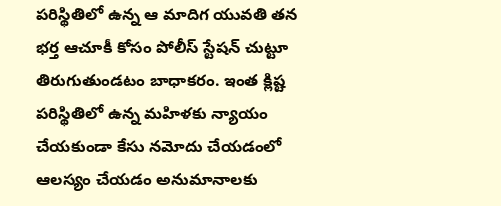పరిస్థితిలో ఉన్న ఆ మాదిగ యువతి తన భర్త ఆచూకీ కోసం పోలీస్ స్టేషన్ చుట్టూ తిరుగుతుండటం బాధాకరం. ఇంత క్లిష్ట పరిస్థితిలో ఉన్న మహిళకు న్యాయం చేయకుండా కేసు నమోదు చేయడంలో ఆలస్యం చేయడం అనుమానాలకు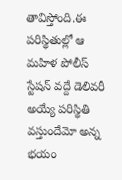తావిస్తోంది.ఈ పరిస్థితుల్లో ఆ మహిళ పోలీస్ స్టేషన్ వద్దే డెలివరీ అయ్యే పరిస్థితి వస్తుందేమో అన్న భయం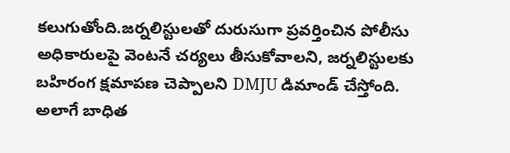కలుగుతోంది.జర్నలిస్టులతో దురుసుగా ప్రవర్తించిన పోలీసు అధికారులపై వెంటనే చర్యలు తీసుకోవాలని, జర్నలిస్టులకు బహిరంగ క్షమాపణ చెప్పాలని DMJU డిమాండ్ చేస్తోంది. అలాగే బాధిత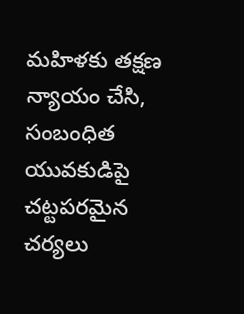మహిళకు తక్షణ న్యాయం చేసి, సంబంధిత యువకుడిపై చట్టపరమైన చర్యలు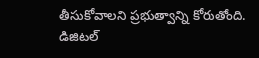తీసుకోవాలని ప్రభుత్వాన్ని కోరుతోంది.
డిజిటల్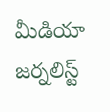మీడియా జర్నలిస్ట్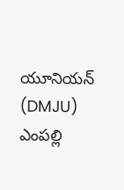యూనియన్ (DMJU)
ఎంపల్లి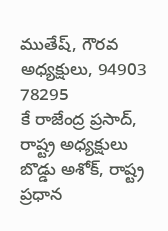ముతేష్, గౌరవ అధ్యక్షులు, 94903 78295
కే రాజేంద్ర ప్రసాద్, రాష్ట్ర అధ్యక్షులు
బొడ్డు అశోక్, రాష్ట్ర ప్రధాన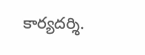కార్యదర్శి.